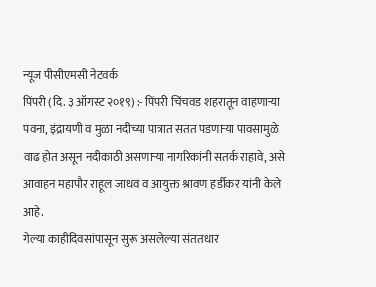न्यूज पीसीएमसी नेटवर्क
पिंपरी (दि. ३ ऑगस्ट २०१९) :- पिंपरी चिंचवड शहरातून वाहणाऱ्या पवना, इंद्रायणी व मुळा नदीच्या पात्रात सतत पडणाऱ्या पावसामुळे वाढ होत असून नदीकाठी असणाऱ्या नागरिकांनी सतर्क राहावे, असे आवाहन महापौर राहूल जाधव व आयुक्त श्रावण हर्डीकर यांनी केले आहे.
गेल्या काहीदिवसांपासून सुरू असलेल्या संततधार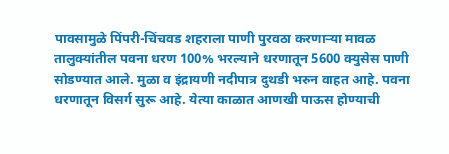पावसामुळे पिंपरी-चिंचवड शहराला पाणी पुरवठा करणाऱ्या मावळ तालुक्यांतील पवना धरण 100% भरल्याने धरणातून 5600 क्युसेस पाणी सोडण्यात आले. मुळा व इंद्रायणी नदीपात्र दुथडी भरुन वाहत आहे. पवना धरणातून विसर्ग सुरू आहे. येत्या काळात आणखी पाऊस होण्याची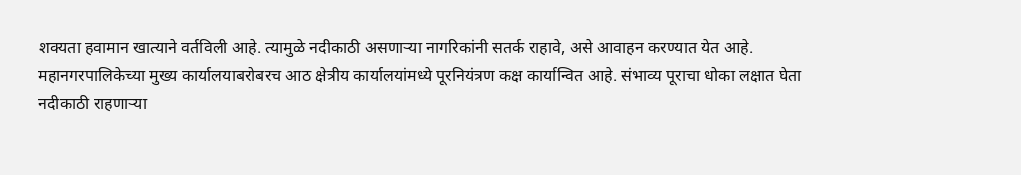शक्यता हवामान खात्याने वर्तविली आहे. त्यामुळे नदीकाठी असणाऱ्या नागरिकांनी सतर्क राहावे, असे आवाहन करण्यात येत आहे.
महानगरपालिकेच्या मुख्य कार्यालयाबरोबरच आठ क्षेत्रीय कार्यालयांमध्ये पूरनियंत्रण कक्ष कार्यान्वित आहे. संभाव्य पूराचा धोका लक्षात घेता नदीकाठी राहणाऱ्या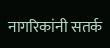नागरिकांनी सतर्क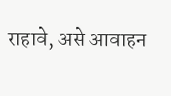राहावे, असे आवाहन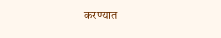करण्यात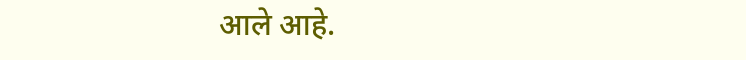आले आहे.